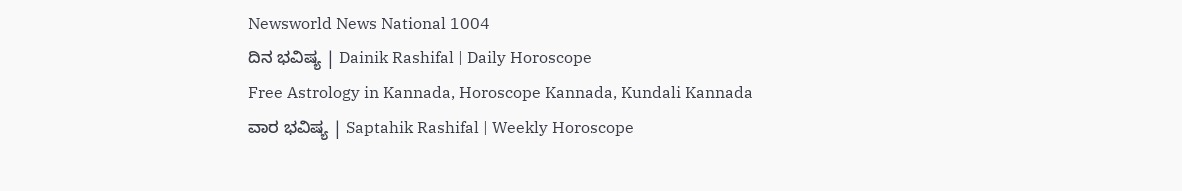Newsworld News National 1004
ದಿನ ಭವಿಷ್ಯ | Dainik Rashifal | Daily Horoscope
Free Astrology in Kannada, Horoscope Kannada, Kundali Kannada
ವಾರ ಭವಿಷ್ಯ | Saptahik Rashifal | Weekly Horoscope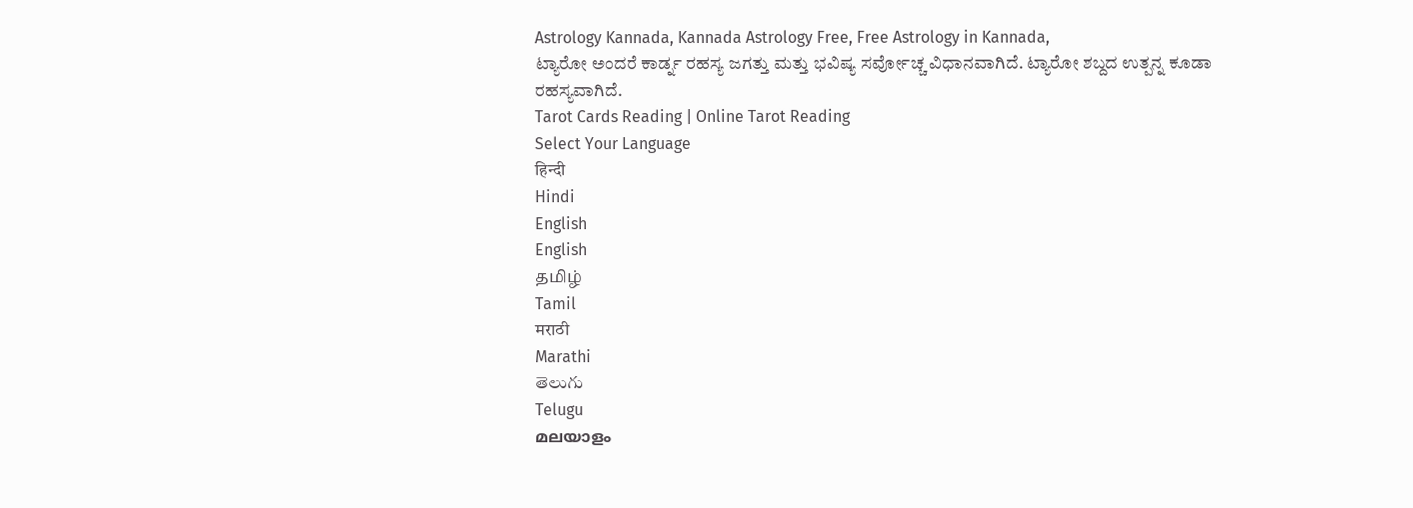Astrology Kannada, Kannada Astrology Free, Free Astrology in Kannada,
ಟ್ಯಾರೋ ಅಂದರೆ ಕಾರ್ಡ್ನ ರಹಸ್ಯ ಜಗತ್ತು ಮತ್ತು ಭವಿಷ್ಯ ಸರ್ವೋಚ್ಚ ವಿಧಾನವಾಗಿದೆ. ಟ್ಯಾರೋ ಶಬ್ದದ ಉತ್ಪನ್ನ ಕೂಡಾ ರಹಸ್ಯವಾಗಿದೆ.
Tarot Cards Reading | Online Tarot Reading
Select Your Language
हिन्दी
Hindi
English
English
தமிழ்
Tamil
मराठी
Marathi
తెలుగు
Telugu
മലയാളം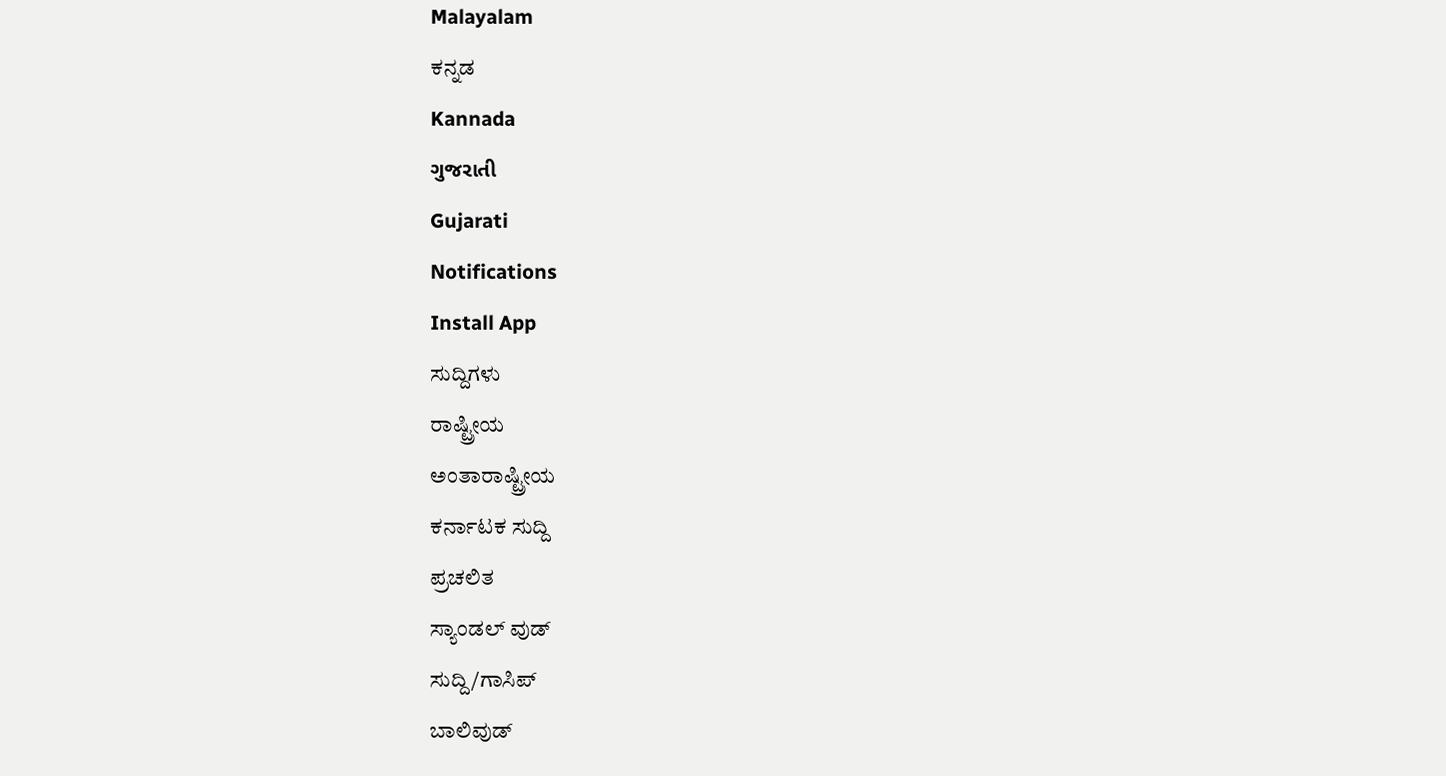Malayalam
ಕನ್ನಡ
Kannada
ગુજરાતી
Gujarati
Notifications
Install App
ಸುದ್ದಿಗಳು
ರಾಷ್ಟ್ರೀಯ
ಅಂತಾರಾಷ್ಟ್ರೀಯ
ಕರ್ನಾಟಕ ಸುದ್ದಿ
ಪ್ರಚಲಿತ
ಸ್ಯಾಂಡಲ್ ವುಡ್
ಸುದ್ದಿ/ಗಾಸಿಪ್
ಬಾಲಿವುಡ್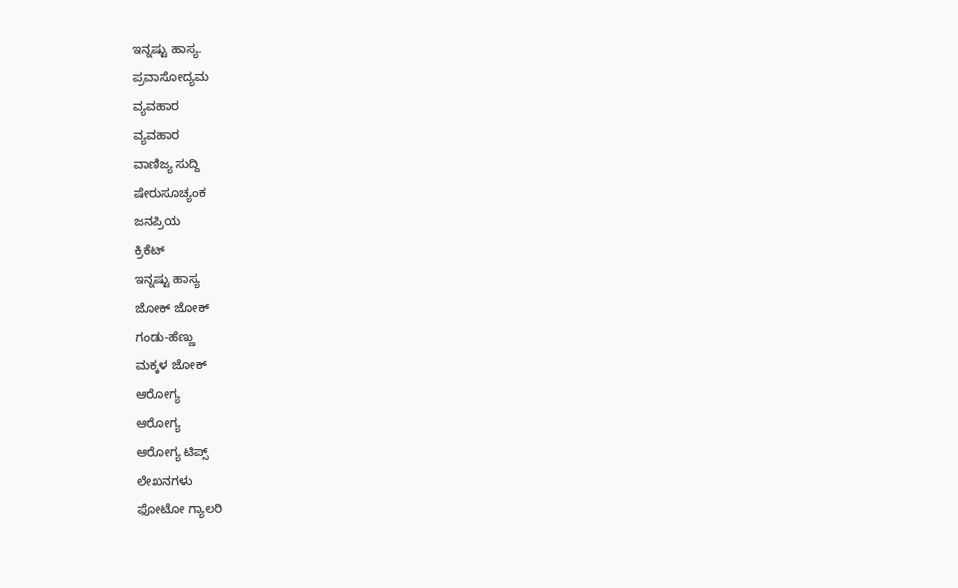ಇನ್ನಷ್ಟು ಹಾಸ್ಯ.
ಪ್ರವಾಸೋದ್ಯಮ
ವ್ಯವಹಾರ
ವ್ಯವಹಾರ
ವಾಣಿಜ್ಯ ಸುದ್ದಿ
ಷೇರುಸೂಚ್ಯಂಕ
ಜನಪ್ರಿಯ
ಕ್ರಿಕೆಟ್
ಇನ್ನಷ್ಟು ಹಾಸ್ಯ
ಜೋಕ್ ಜೋಕ್
ಗಂಡು-ಹೆಣ್ಣು
ಮಕ್ಕಳ ಜೋಕ್
ಆರೋಗ್ಯ
ಆರೋಗ್ಯ
ಆರೋಗ್ಯ ಟಿಪ್ಸ್
ಲೇಖನಗಳು
ಫೋಟೋ ಗ್ಯಾಲರಿ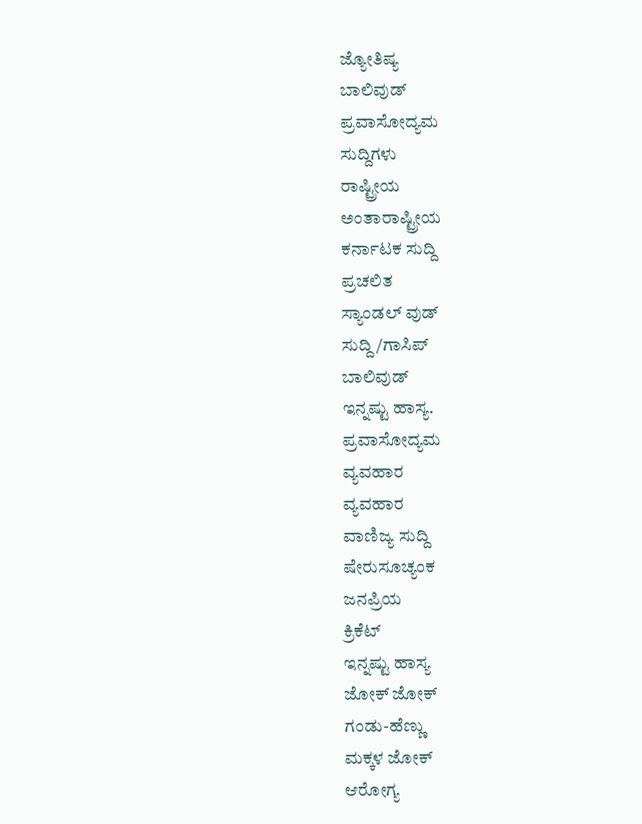ಜ್ಯೋತಿಷ್ಯ
ಬಾಲಿವುಡ್
ಪ್ರವಾಸೋದ್ಯಮ
ಸುದ್ದಿಗಳು
ರಾಷ್ಟ್ರೀಯ
ಅಂತಾರಾಷ್ಟ್ರೀಯ
ಕರ್ನಾಟಕ ಸುದ್ದಿ
ಪ್ರಚಲಿತ
ಸ್ಯಾಂಡಲ್ ವುಡ್
ಸುದ್ದಿ/ಗಾಸಿಪ್
ಬಾಲಿವುಡ್
ಇನ್ನಷ್ಟು ಹಾಸ್ಯ.
ಪ್ರವಾಸೋದ್ಯಮ
ವ್ಯವಹಾರ
ವ್ಯವಹಾರ
ವಾಣಿಜ್ಯ ಸುದ್ದಿ
ಷೇರುಸೂಚ್ಯಂಕ
ಜನಪ್ರಿಯ
ಕ್ರಿಕೆಟ್
ಇನ್ನಷ್ಟು ಹಾಸ್ಯ
ಜೋಕ್ ಜೋಕ್
ಗಂಡು-ಹೆಣ್ಣು
ಮಕ್ಕಳ ಜೋಕ್
ಆರೋಗ್ಯ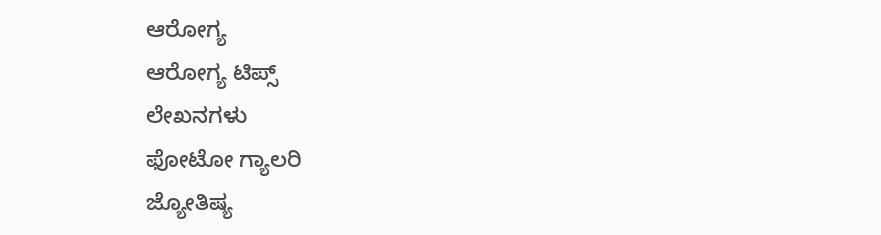ಆರೋಗ್ಯ
ಆರೋಗ್ಯ ಟಿಪ್ಸ್
ಲೇಖನಗಳು
ಫೋಟೋ ಗ್ಯಾಲರಿ
ಜ್ಯೋತಿಷ್ಯ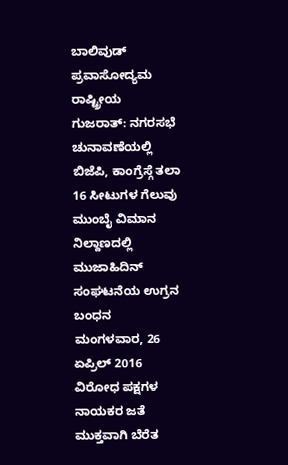ಬಾಲಿವುಡ್
ಪ್ರವಾಸೋದ್ಯಮ
ರಾಷ್ಟ್ರೀಯ
ಗುಜರಾತ್: ನಗರಸಭೆ ಚುನಾವಣೆಯಲ್ಲಿ ಬಿಜೆಪಿ, ಕಾಂಗ್ರೆಸ್ಗೆ ತಲಾ 16 ಸೀಟುಗಳ ಗೆಲುವು
ಮುಂಬೈ ವಿಮಾನ ನಿಲ್ದಾಣದಲ್ಲಿ ಮುಜಾಹಿದಿನ್ ಸಂಘಟನೆಯ ಉಗ್ರನ ಬಂಧನ
ಮಂಗಳವಾರ, 26 ಏಪ್ರಿಲ್ 2016
ವಿರೋಧ ಪಕ್ಷಗಳ ನಾಯಕರ ಜತೆ ಮುಕ್ತವಾಗಿ ಬೆರೆತ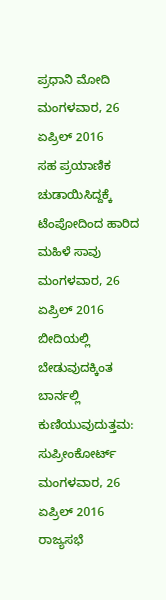ಪ್ರಧಾನಿ ಮೋದಿ
ಮಂಗಳವಾರ, 26 ಏಪ್ರಿಲ್ 2016
ಸಹ ಪ್ರಯಾಣಿಕ ಚುಡಾಯಿಸಿದ್ದಕ್ಕೆ ಟೆಂಪೋದಿಂದ ಹಾರಿದ ಮಹಿಳೆ ಸಾವು
ಮಂಗಳವಾರ, 26 ಏಪ್ರಿಲ್ 2016
ಬೀದಿಯಲ್ಲಿ ಬೇಡುವುದಕ್ಕಿಂತ ಬಾರ್ನಲ್ಲಿ ಕುಣಿಯುವುದುತ್ತಮ: ಸುಪ್ರೀಂಕೋರ್ಟ್
ಮಂಗಳವಾರ, 26 ಏಪ್ರಿಲ್ 2016
ರಾಜ್ಯಸಭೆ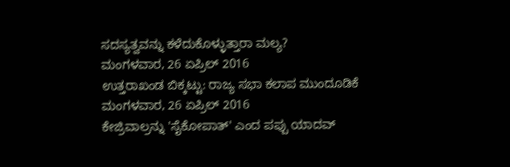ಸದಸ್ಯತ್ವವನ್ನು ಕಳೆದುಕೊಳ್ಳುತ್ತಾರಾ ಮಲ್ಯ?
ಮಂಗಳವಾರ, 26 ಏಪ್ರಿಲ್ 2016
ಉತ್ತರಾಖಂಡ ಬಿಕ್ಕಟ್ಟು: ರಾಜ್ಯ ಸಭಾ ಕಲಾಪ ಮುಂದೂಡಿಕೆ
ಮಂಗಳವಾರ, 26 ಏಪ್ರಿಲ್ 2016
ಕೇಜ್ರಿವಾಲ್ರನ್ನು 'ಸೈಕೋಪಾತ್' ಎಂದ ಪಪ್ಪು ಯಾದವ್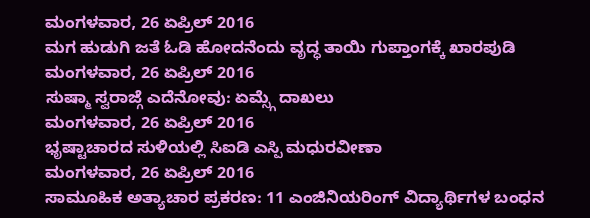ಮಂಗಳವಾರ, 26 ಏಪ್ರಿಲ್ 2016
ಮಗ ಹುಡುಗಿ ಜತೆ ಓಡಿ ಹೋದನೆಂದು ವೃದ್ಧ ತಾಯಿ ಗುಪ್ತಾಂಗಕ್ಕೆ ಖಾರಪುಡಿ
ಮಂಗಳವಾರ, 26 ಏಪ್ರಿಲ್ 2016
ಸುಷ್ಮಾ ಸ್ವರಾಜ್ಗೆ ಎದೆನೋವು: ಏಮ್ಸ್ಗೆ ದಾಖಲು
ಮಂಗಳವಾರ, 26 ಏಪ್ರಿಲ್ 2016
ಭೃಷ್ಟಾಚಾರದ ಸುಳಿಯಲ್ಲಿ ಸಿಐಡಿ ಎಸ್ಪಿ ಮಧುರವೀಣಾ
ಮಂಗಳವಾರ, 26 ಏಪ್ರಿಲ್ 2016
ಸಾಮೂಹಿಕ ಅತ್ಯಾಚಾರ ಪ್ರಕರಣ: 11 ಎಂಜಿನಿಯರಿಂಗ್ ವಿದ್ಯಾರ್ಥಿಗಳ ಬಂಧನ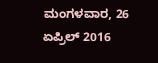ಮಂಗಳವಾರ, 26 ಏಪ್ರಿಲ್ 2016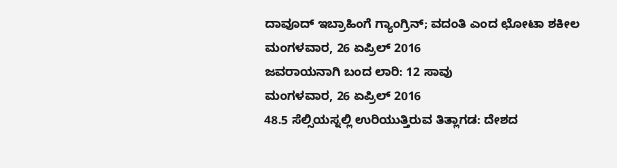ದಾವೂದ್ ಇಬ್ರಾಹಿಂಗೆ ಗ್ಯಾಂಗ್ರಿನ್; ವದಂತಿ ಎಂದ ಛೋಟಾ ಶಕೀಲ
ಮಂಗಳವಾರ, 26 ಏಪ್ರಿಲ್ 2016
ಜವರಾಯನಾಗಿ ಬಂದ ಲಾರಿ: 12 ಸಾವು
ಮಂಗಳವಾರ, 26 ಏಪ್ರಿಲ್ 2016
48.5 ಸೆಲ್ಸಿಯಸ್ನಲ್ಲಿ ಉರಿಯುತ್ತಿರುವ ತಿತ್ಲಾಗಡ: ದೇಶದ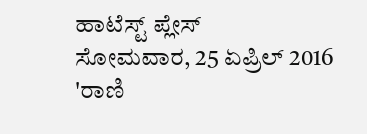ಹಾಟೆಸ್ಟ್ ಪ್ಲೇಸ್
ಸೋಮವಾರ, 25 ಏಪ್ರಿಲ್ 2016
'ರಾಣಿ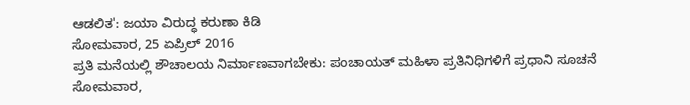ಆಡಲಿತ': ಜಯಾ ವಿರುದ್ಧ ಕರುಣಾ ಕಿಡಿ
ಸೋಮವಾರ, 25 ಏಪ್ರಿಲ್ 2016
ಪ್ರತಿ ಮನೆಯಲ್ಲಿ ಶೌಚಾಲಯ ನಿರ್ಮಾಣವಾಗಬೇಕು: ಪಂಚಾಯತ್ ಮಹಿಳಾ ಪ್ರತಿನಿಧಿಗಳಿಗೆ ಪ್ರಧಾನಿ ಸೂಚನೆ
ಸೋಮವಾರ,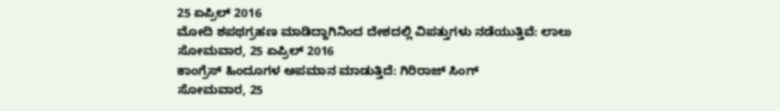25 ಏಪ್ರಿಲ್ 2016
ಮೋದಿ ಶಪಥಗ್ರಹಣ ಮಾಡಿದ್ದಾಗಿನಿಂದ ದೇಶದಲ್ಲಿ ವಿಪತ್ತುಗಳು ನಡೆಯುತ್ತಿವೆ: ಲಾಲು
ಸೋಮವಾರ, 25 ಏಪ್ರಿಲ್ 2016
ಕಾಂಗ್ರೆಸ್ ಹಿಂದೂಗಳ ಅಪಮಾನ ಮಾಡುತ್ತಿದೆ: ಗಿರಿರಾಜ್ ಸಿಂಗ್
ಸೋಮವಾರ, 25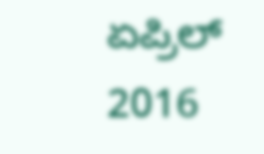ಏಪ್ರಿಲ್ 2016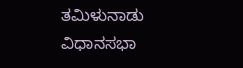ತಮಿಳುನಾಡು ವಿಧಾನಸಭಾ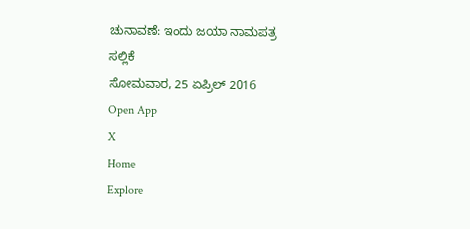ಚುನಾವಣೆ: ಇಂದು ಜಯಾ ನಾಮಪತ್ರ ಸಲ್ಲಿಕೆ
ಸೋಮವಾರ, 25 ಏಪ್ರಿಲ್ 2016
Open App
X
Home
Explore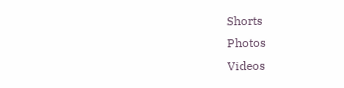Shorts
Photos
Videos